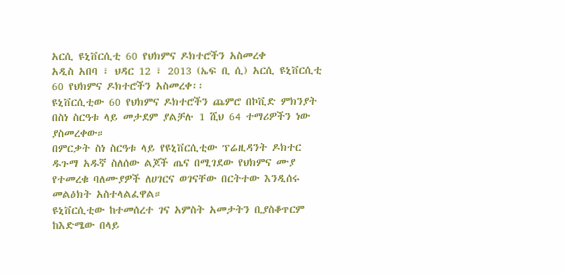አርሲ ዩኒቨርሲቲ 60 የህክምና ዶክተሮችን አስመረቀ
አዲስ አበባ ፣ ህዳር 12 ፣ 2013 (ኤፍ ቢ ሲ) አርሲ ዩኒቨርሲቲ 60 የህክምና ዶክተሮችን አስመረቀ፡፡
ዩኒቨርሲቲው 60 የህክምና ዶክተሮችን ጨምሮ በኮቪድ ምክንያት በስነ ስርዓቱ ላይ መታደም ያልቻሉ 1 ሺህ 64 ተማሪዎችን ነው ያስመረቀው።
በምርቃት ስነ ስርዓቱ ላይ የዩኒቨርሲቲው ፕሬዚዳንት ዶክተር ዱጉማ አዱኛ ስለሰው ልጆች ጤና በሚገደው የህክምና ሙያ የተመረቁ ባለሙያዎች ለሀገርና ወገናቸው በርትተው እንዲሰሩ መልዕክት አስተላልፈዋል።
ዩኒቨርሲቲው ከተመሰረተ ገና አምስት አመታትን ቢያስቆጥርም ከእድሜው በላይ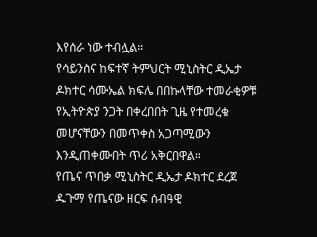እየሰራ ነው ተብሏል።
የሳይንስና ከፍተኛ ትምህርት ሚኒስትር ዲኤታ ዶክተር ሳሙኤል ክፍሌ በበኩላቸው ተመራቂዎቹ የኢትዮጵያ ንጋት በቀረበበት ጊዜ የተመረቁ መሆናቸውን በመጥቀስ አጋጣሚውን እንዲጠቀሙበት ጥሪ አቅርበዋል።
የጤና ጥበቃ ሚኒስትር ዲኤታ ዶክተር ደረጀ ዱጉማ የጤናው ዘርፍ ሰብዓዊ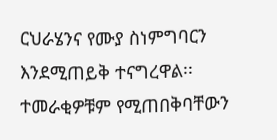ርህራሄንና የሙያ ስነምግባርን እንደሚጠይቅ ተናግረዋል፡፡
ተመራቂዎቹም የሚጠበቅባቸውን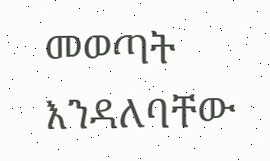መወጣት እንዳለባቸው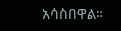አሳስበዋል።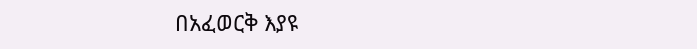በአፈወርቅ እያዩ